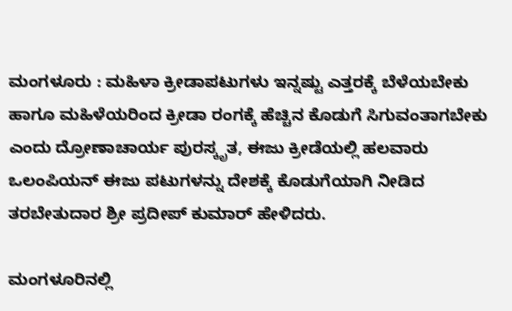ಮಂಗಳೂರು : ಮಹಿಳಾ ಕ್ರೀಡಾಪಟುಗಳು ಇನ್ನಷ್ಟು ಎತ್ತರಕ್ಕೆ ಬೆಳೆಯಬೇಕು ಹಾಗೂ ಮಹಿಳೆಯರಿಂದ ಕ್ರೀಡಾ ರಂಗಕ್ಕೆ ಹೆಚ್ಚಿನ ಕೊಡುಗೆ ಸಿಗುವಂತಾಗಬೇಕು ಎಂದು ದ್ರೋಣಾಚಾರ್ಯ ಪುರಸ್ಕೃತ, ಈಜು ಕ್ರೀಡೆಯಲ್ಲಿ ಹಲವಾರು ಒಲಂಪಿಯನ್ ಈಜು ಪಟುಗಳನ್ನು ದೇಶಕ್ಕೆ ಕೊಡುಗೆಯಾಗಿ ನೀಡಿದ ತರಬೇತುದಾರ ಶ್ರೀ ಪ್ರದೀಪ್ ಕುಮಾರ್ ಹೇಳಿದರು.

ಮಂಗಳೂರಿನಲ್ಲಿ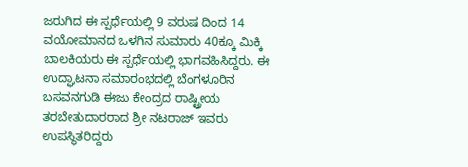ಜರುಗಿದ ಈ ಸ್ಪರ್ಧೆಯಲ್ಲಿ 9 ವರುಷ ದಿಂದ 14 ವಯೋಮಾನದ ಒಳಗಿನ ಸುಮಾರು 40ಕ್ಕೂ ಮಿಕ್ಕಿ ಬಾಲಕಿಯರು ಈ ಸ್ಪರ್ಧೆಯಲ್ಲಿ ಭಾಗವಹಿಸಿದ್ದರು. ಈ
ಉದ್ಘಾಟನಾ ಸಮಾರಂಭದಲ್ಲಿ ಬೆಂಗಳೂರಿನ ಬಸವನಗುಡಿ ಈಜು ಕೇಂದ್ರದ ರಾಷ್ಟ್ರೀಯ ತರಬೇತುದಾರರಾದ ಶ್ರೀ ನಟರಾಜ್ ಇವರು ಉಪಸ್ಥಿತರಿದ್ದರು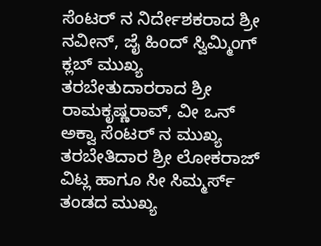ಸೆಂಟರ್ ನ ನಿರ್ದೇಶಕರಾದ ಶ್ರೀ ನವೀನ್, ಜೈ ಹಿಂದ್ ಸ್ವಿಮ್ಮಿಂಗ್ ಕ್ಲಬ್ ಮುಖ್ಯ ತರಬೇತುದಾರರಾದ ಶ್ರೀ ರಾಮಕೃಷ್ಣರಾವ್, ವೀ ಒನ್ ಅಕ್ವಾ ಸೆಂಟರ್ ನ ಮುಖ್ಯ ತರಬೇತಿದಾರ ಶ್ರೀ ಲೋಕರಾಜ್ ವಿಟ್ಲ ಹಾಗೂ ಸೀ ಸಿಮ್ಮರ್ಸ್ ತಂಡದ ಮುಖ್ಯ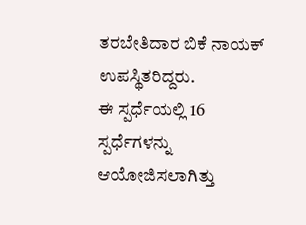ತರಬೇತಿದಾರ ಬಿಕೆ ನಾಯಕ್ ಉಪಸ್ಥಿತರಿದ್ದರು.
ಈ ಸ್ಪರ್ಧೆಯಲ್ಲಿ 16 ಸ್ಪರ್ಧೆಗಳನ್ನು ಆಯೋಜಿಸಲಾಗಿತ್ತು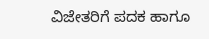ವಿಜೇತರಿಗೆ ಪದಕ ಹಾಗೂ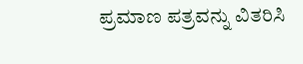ಪ್ರಮಾಣ ಪತ್ರವನ್ನು ವಿತರಿಸಿ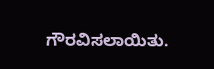ಗೌರವಿಸಲಾಯಿತು.